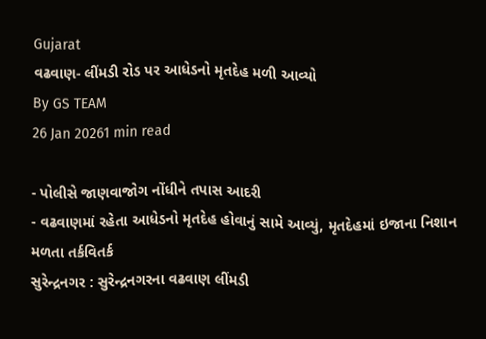Gujarat
વઢવાણ- લીંમડી રોડ પર આધેડનો મૃતદેહ મળી આવ્યો
By GS TEAM
26 Jan 20261 min read

- પોલીસે જાણવાજોગ નોંધીને તપાસ આદરી
- વઢવાણમાં રહેતા આધેડનો મૃતદેહ હોવાનું સામે આવ્યું, મૃતદેહમાં ઇજાના નિશાન મળતા તર્કવિતર્ક
સુરેન્દ્રનગર : સુરેન્દ્રનગરના વઢવાણ લીંમડી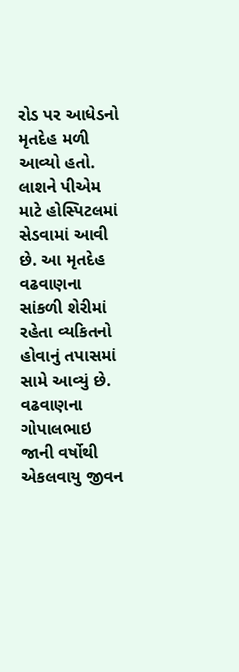રોડ પર આધેડનો મૃતદેહ મળી આવ્યો હતો. લાશને પીએમ માટે હોસ્પિટલમાં સેડવામાં આવી છે. આ મૃતદેહ વઢવાણના સાંકળી શેરીમાં રહેતા વ્યકિતનો હોવાનું તપાસમાં સામે આવ્યું છે.
વઢવાણના ગોપાલભાઇ જાની વર્ષોથી એકલવાયુ જીવન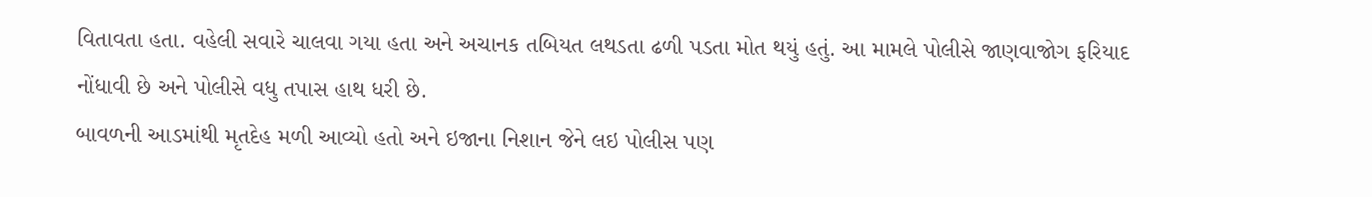વિતાવતા હતા. વહેલી સવારે ચાલવા ગયા હતા અને અચાનક તબિયત લથડતા ઢળી પડતા મોત થયું હતું. આ મામલે પોલીસે જાણવાજોગ ફરિયાદ નોંધાવી છે અને પોલીસે વધુ તપાસ હાથ ધરી છે.
બાવળની આડમાંથી મૃતદેહ મળી આવ્યો હતો અને ઇજાના નિશાન જેને લઇ પોલીસ પણ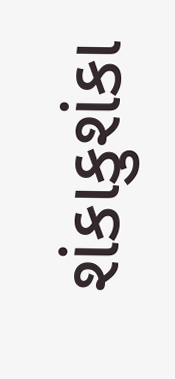શંકાકુશંકા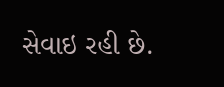સેવાઇ રહી છે.